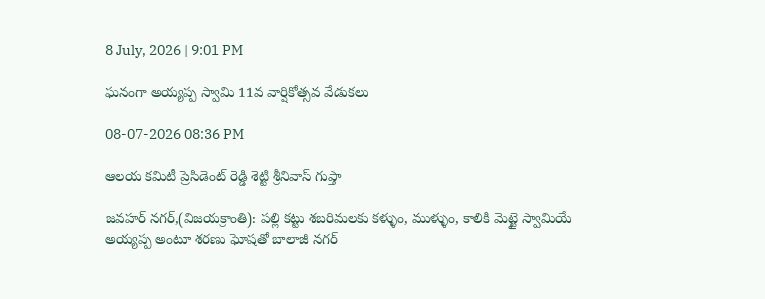8 July, 2026 | 9:01 PM

ఘనంగా అయ్యప్ప స్వామి 11వ వార్షికోత్సవ వేడుకలు

08-07-2026 08:36 PM

ఆలయ కమిటీ ప్రెసిడెంట్ రెడ్డి శెట్టి శ్రీనివాస్ గుప్తా

జవహర్ నగర్,(విజయక్రాంతి): పల్లి కట్టు శబరిమలకు కళ్ళుం, ముళ్ళుం, కాలికి మెట్టై స్వామియే అయ్యప్ప అంటూ శరణు ఘోషతో బాలాజీ నగర్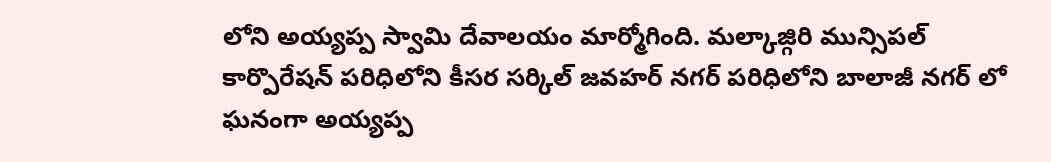లోని అయ్యప్ప స్వామి దేవాలయం మార్మోగింది. మల్కాజ్గిరి మున్సిపల్ కార్పొరేషన్ పరిధిలోని కీసర సర్కిల్ జవహర్ నగర్ పరిధిలోని బాలాజీ నగర్ లో ఘనంగా అయ్యప్ప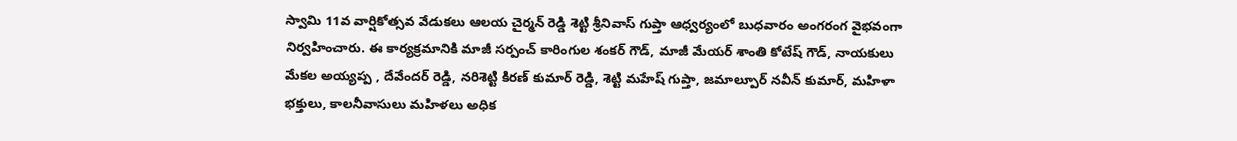స్వామి 11వ వార్షికోత్సవ వేడుకలు ఆలయ చైర్మన్ రెడ్డి శెట్టి శ్రీనివాస్ గుప్తా ఆధ్వర్యంలో బుధవారం అంగరంగ వైభవంగా నిర్వహించారు. ఈ కార్యక్రమానికి మాజీ సర్పంచ్ కారింగుల శంకర్ గౌడ్, మాజీ మేయర్ శాంతి కోటేష్ గౌడ్, నాయకులు మేకల అయ్యప్ప , దేవేందర్ రెడ్డి, నరిశెట్టి కిరణ్ కుమార్ రెడ్డి, శెట్టి మహేష్ గుప్తా, జమాల్పూర్ నవీన్ కుమార్, మహిళా భక్తులు, కాలనీవాసులు మహిళలు అధిక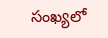సంఖ్యలో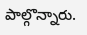పాల్గొన్నారు.